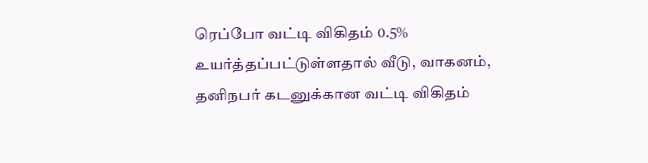ரெப்போ வட்டி விகிதம் 0.5% உயர்த்தப்பட்டுள்ளதால் வீடு, வாகனம், தனிநபர் கடனுக்கான வட்டி விகிதம்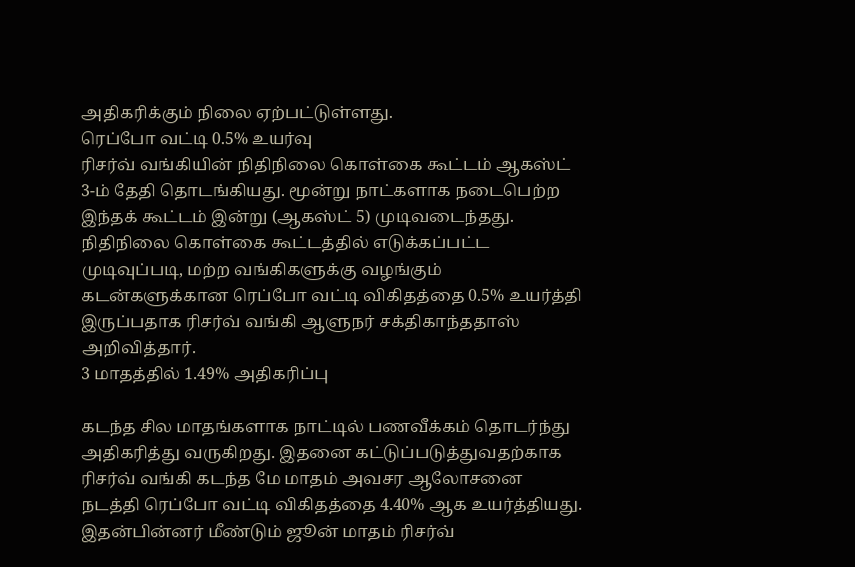அதிகரிக்கும் நிலை ஏற்பட்டுள்ளது.
ரெப்போ வட்டி 0.5% உயர்வு
ரிசர்வ் வங்கியின் நிதிநிலை கொள்கை கூட்டம் ஆகஸ்ட் 3-ம் தேதி தொடங்கியது. மூன்று நாட்களாக நடைபெற்ற இந்தக் கூட்டம் இன்று (ஆகஸ்ட் 5) முடிவடைந்தது. நிதிநிலை கொள்கை கூட்டத்தில் எடுக்கப்பட்ட முடிவுப்படி, மற்ற வங்கிகளுக்கு வழங்கும் கடன்களுக்கான ரெப்போ வட்டி விகிதத்தை 0.5% உயர்த்தி இருப்பதாக ரிசர்வ் வங்கி ஆளுநர் சக்திகாந்ததாஸ் அறிவித்தார்.
3 மாதத்தில் 1.49% அதிகரிப்பு

கடந்த சில மாதங்களாக நாட்டில் பணவீக்கம் தொடர்ந்து அதிகரித்து வருகிறது. இதனை கட்டுப்படுத்துவதற்காக ரிசர்வ் வங்கி கடந்த மே மாதம் அவசர ஆலோசனை நடத்தி ரெப்போ வட்டி விகிதத்தை 4.40% ஆக உயர்த்தியது. இதன்பின்னர் மீண்டும் ஜூன் மாதம் ரிசர்வ்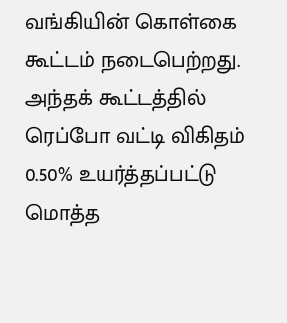வங்கியின் கொள்கை கூட்டம் நடைபெற்றது. அந்தக் கூட்டத்தில் ரெப்போ வட்டி விகிதம் 0.50% உயர்த்தப்பட்டு மொத்த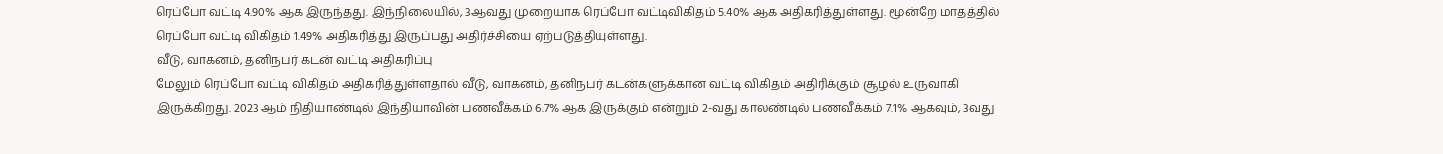ரெப்போ வட்டி 4.90% ஆக இருந்தது. இந்நிலையில், 3ஆவது முறையாக ரெப்போ வட்டிவிகிதம் 5.40% ஆக அதிகரித்துள்ளது. மூன்றே மாதத்தில் ரெப்போ வட்டி விகிதம் 1.49% அதிகரித்து இருப்பது அதிர்ச்சியை ஏற்படுத்தியுள்ளது.
வீடு, வாகனம், தனிநபர் கடன் வட்டி அதிகரிப்பு
மேலும் ரெப்போ வட்டி விகிதம் அதிகரித்துள்ளதால் வீடு, வாகனம், தனிநபர் கடன்களுக்கான வட்டி விகிதம் அதிரிக்கும் சூழல் உருவாகி இருக்கிறது. 2023 ஆம் நிதியாண்டில் இந்தியாவின் பணவீக்கம் 6.7% ஆக இருக்கும் என்றும் 2-வது காலண்டில் பணவீக்கம் 7.1% ஆகவும், 3வது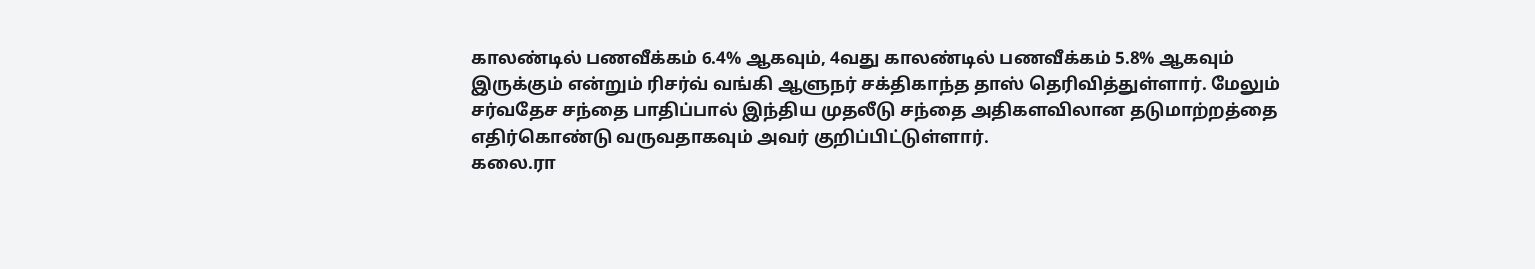காலண்டில் பணவீக்கம் 6.4% ஆகவும், 4வது காலண்டில் பணவீக்கம் 5.8% ஆகவும் இருக்கும் என்றும் ரிசர்வ் வங்கி ஆளுநர் சக்திகாந்த தாஸ் தெரிவித்துள்ளார். மேலும் சர்வதேச சந்தை பாதிப்பால் இந்திய முதலீடு சந்தை அதிகளவிலான தடுமாற்றத்தை எதிர்கொண்டு வருவதாகவும் அவர் குறிப்பிட்டுள்ளார்.
கலை.ரா